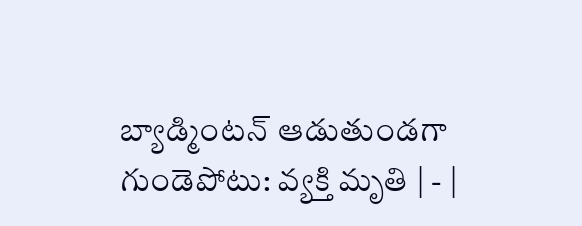బ్యాడ్మింటన్‌ ఆడుతుండగా గుండెపోటు: వ్యక్తి మృతి | - |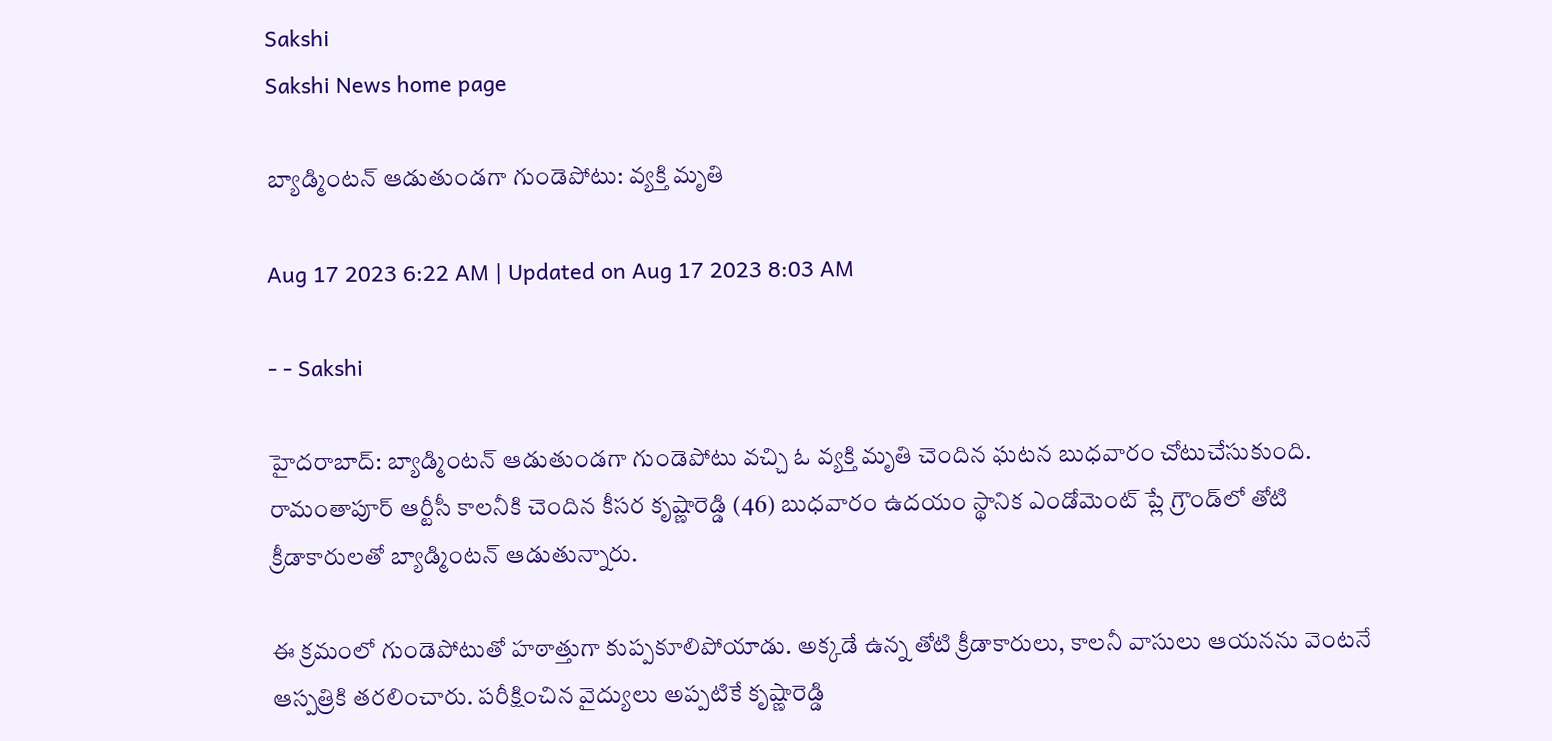Sakshi
Sakshi News home page

బ్యాడ్మింటన్‌ ఆడుతుండగా గుండెపోటు: వ్యక్తి మృతి

Aug 17 2023 6:22 AM | Updated on Aug 17 2023 8:03 AM

- - Sakshi

హైదరాబాద్: బ్యాడ్మింటన్‌ ఆడుతుండగా గుండెపోటు వచ్చి ఓ వ్యక్తి మృతి చెందిన ఘటన బుధవారం చోటుచేసుకుంది. రామంతాపూర్‌ ఆర్టీసీ కాలనీకి చెందిన కీసర కృష్ణారెడ్డి (46) బుధవారం ఉదయం స్థానిక ఎండోమెంట్‌ ప్లే గ్రౌండ్‌లో తోటి క్రీడాకారులతో బ్యాడ్మింటన్‌ ఆడుతున్నారు.

ఈ క్రమంలో గుండెపోటుతో హఠాత్తుగా కుప్పకూలిపోయాడు. అక్కడే ఉన్న తోటి క్రీడాకారులు, కాలనీ వాసులు ఆయనను వెంటనే ఆస్పత్రికి తరలించారు. పరీక్షించిన వైద్యులు అప్పటికే కృష్ణారెడ్డి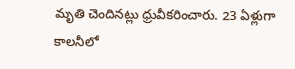మృతి చెందినట్లు ధ్రువీకరించారు. 23 ఏళ్లుగా కాలనీలో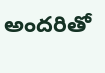అందరితో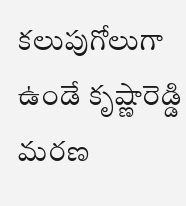కలుపుగోలుగా ఉండే కృష్ణారెడ్డి మరణ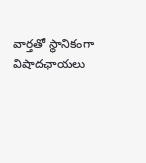వార్తతో స్థానికంగా విషాదఛాయలు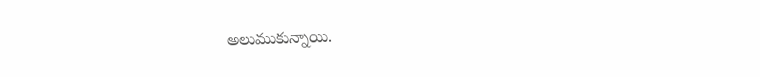అలుముకున్నాయి.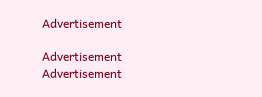Advertisement

Advertisement
Advertisement